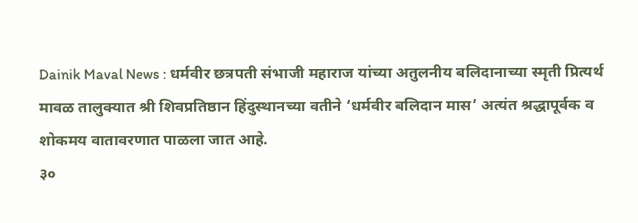Dainik Maval News : धर्मवीर छत्रपती संभाजी महाराज यांच्या अतुलनीय बलिदानाच्या स्मृती प्रित्यर्थ मावळ तालुक्यात श्री शिवप्रतिष्ठान हिंदुस्थानच्या वतीने ‘धर्मवीर बलिदान मास’ अत्यंत श्रद्धापूर्वक व शोकमय वातावरणात पाळला जात आहे.
३०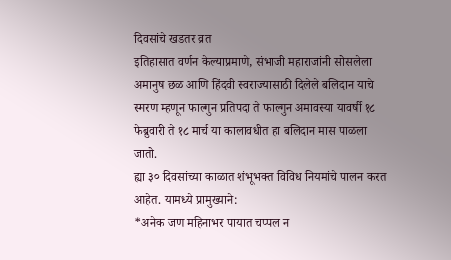दिवसांचे खडतर व्रत
इतिहासात वर्णन केल्याप्रमाणे, संभाजी महाराजांनी सोसलेला अमानुष छळ आणि हिंदवी स्वराज्यासाठी दिलेले बलिदान याचे स्मरण म्हणून फाल्गुन प्रतिपदा ते फाल्गुन अमावस्या यावर्षी १८ फेब्रुवारी ते १८ मार्च या कालावधीत हा बलिदान मास पाळला जातो.
ह्या ३० दिवसांच्या काळात शंभूभक्त विविध नियमांचे पालन करत आहेत. यामध्ये प्रामुख्याने:
*अनेक जण महिनाभर पायात चप्पल न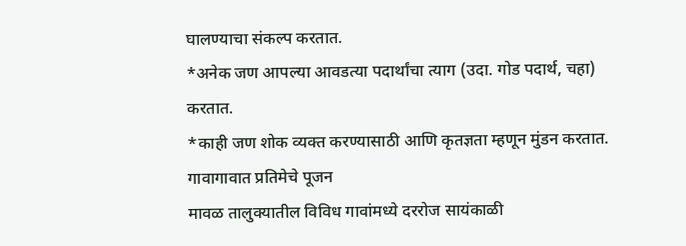घालण्याचा संकल्प करतात.
*अनेक जण आपल्या आवडत्या पदार्थांचा त्याग (उदा. गोड पदार्थ, चहा) करतात.
*काही जण शोक व्यक्त करण्यासाठी आणि कृतज्ञता म्हणून मुंडन करतात.
गावागावात प्रतिमेचे पूजन
मावळ तालुक्यातील विविध गावांमध्ये दररोज सायंकाळी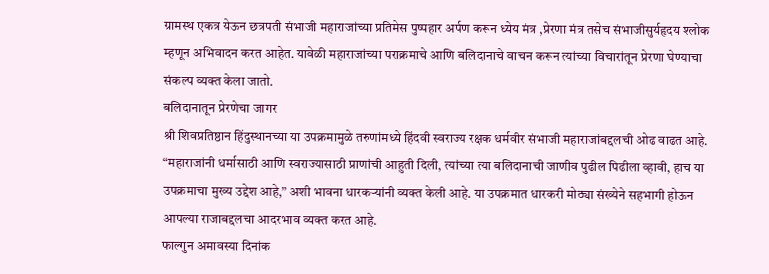ग्रामस्थ एकत्र येऊन छत्रपती संभाजी महाराजांच्या प्रतिमेस पुष्पहार अर्पण करून ध्येय मंत्र ,प्रेरणा मंत्र तसेच संभाजीसुर्यहृदय श्लोक म्हणून अभिवादन करत आहेत. यावेळी महाराजांच्या पराक्रमाचे आणि बलिदानाचे वाचन करून त्यांच्या विचारांतून प्रेरणा घेण्याचा संकल्प व्यक्त केला जातो.
बलिदानातून प्रेरणेचा जागर
श्री शिवप्रतिष्ठान हिंदुस्थानच्या या उपक्रमामुळे तरुणांमध्ये हिंदवी स्वराज्य रक्षक धर्मवीर संभाजी महाराजांबद्दलची ओढ वाढत आहे. “महाराजांनी धर्मासाठी आणि स्वराज्यासाठी प्राणांची आहुती दिली, त्यांच्या त्या बलिदानाची जाणीव पुढील पिढीला व्हावी, हाच या उपक्रमाचा मुख्य उद्देश आहे,” अशी भावना धारकऱ्यांनी व्यक्त केली आहे. या उपक्रमात धारकरी मोठ्या संख्येने सहभागी होऊन आपल्या राजाबद्दलचा आदरभाव व्यक्त करत आहे.
फाल्गुन अमावस्या दिनांक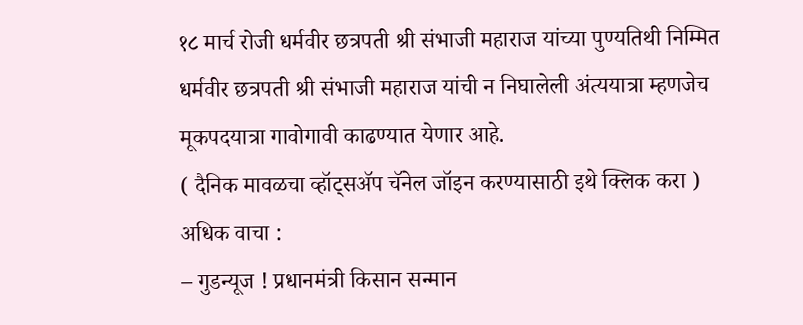१८ मार्च रोजी धर्मवीर छत्रपती श्री संभाजी महाराज यांच्या पुण्यतिथी निम्मित धर्मवीर छत्रपती श्री संभाजी महाराज यांची न निघालेली अंत्ययात्रा म्हणजेच मूकपदयात्रा गावोगावी काढण्यात येणार आहे.
( दैनिक मावळचा व्हॉट्सॲप चॅनेल जॉइन करण्यासाठी इथे क्लिक करा )
अधिक वाचा :
– गुडन्यूज ! प्रधानमंत्री किसान सन्मान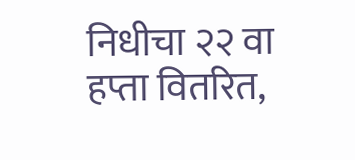निधीचा २२ वा हप्ता वितरित,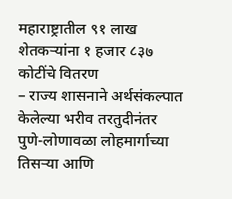महाराष्ट्रातील ९१ लाख शेतकऱ्यांना १ हजार ८३७ कोटींचे वितरण
– राज्य शासनाने अर्थसंकल्पात केलेल्या भरीव तरतुदीनंतर पुणे-लोणावळा लोहमार्गाच्या तिसऱ्या आणि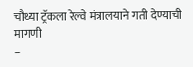चौथ्या ट्रॅकला रेल्वे मंत्रालयाने गती देण्याची मागणी
–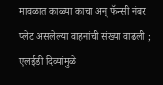मावळात काळ्या काचा अन् फॅन्सी नंबर प्लेट असलेल्या वाहनांची संख्या वाढली ; एलईडी दिव्यांमुळे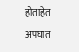होताहेत अपघात